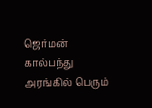ஜெர்மன் கால்பந்து அரங்கில் பெரும்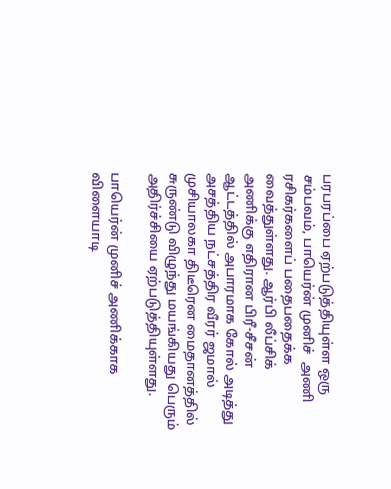பரபரப்பை ஏற்படுத்தியுள்ள ஒரு சம்பவம், பாயெர்ன் முனிச்  அணி ரசிகர்களைப் பதைபதைக்க வைத்துள்ளது. ஆர்பி லீப்சிக் அணிக்கு எதிரான பிரீ-சீசன் ஆட்டத்தில் அபாரமாக கோல் அடித்து அசத்திய நட்சத்திர வீரர் ஜமால் முசியாலகா திடீரென மைதானத்தில் சுருண்டு விழுந்து மயங்கியது பெரும் அதிர்ச்சியை ஏற்படுத்தியுள்ளது.

பாயெர்ன் முனிச் அணிக்காக விளையாடி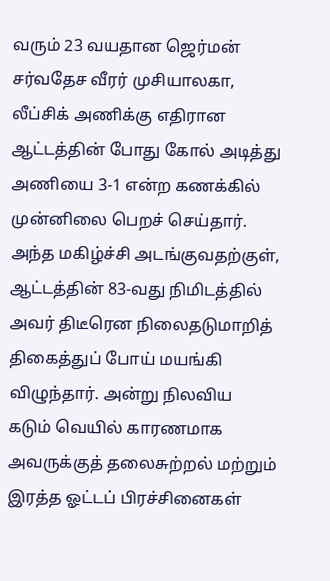வரும் 23 வயதான ஜெர்மன் சர்வதேச வீரர் முசியாலகா, லீப்சிக் அணிக்கு எதிரான ஆட்டத்தின் போது கோல் அடித்து அணியை 3-1 என்ற கணக்கில் முன்னிலை பெறச் செய்தார். அந்த மகிழ்ச்சி அடங்குவதற்குள், ஆட்டத்தின் 83-வது நிமிடத்தில் அவர் திடீரென நிலைதடுமாறித் திகைத்துப் போய் மயங்கி விழுந்தார். அன்று நிலவிய கடும் வெயில் காரணமாக அவருக்குத் தலைசுற்றல் மற்றும் இரத்த ஓட்டப் பிரச்சினைகள்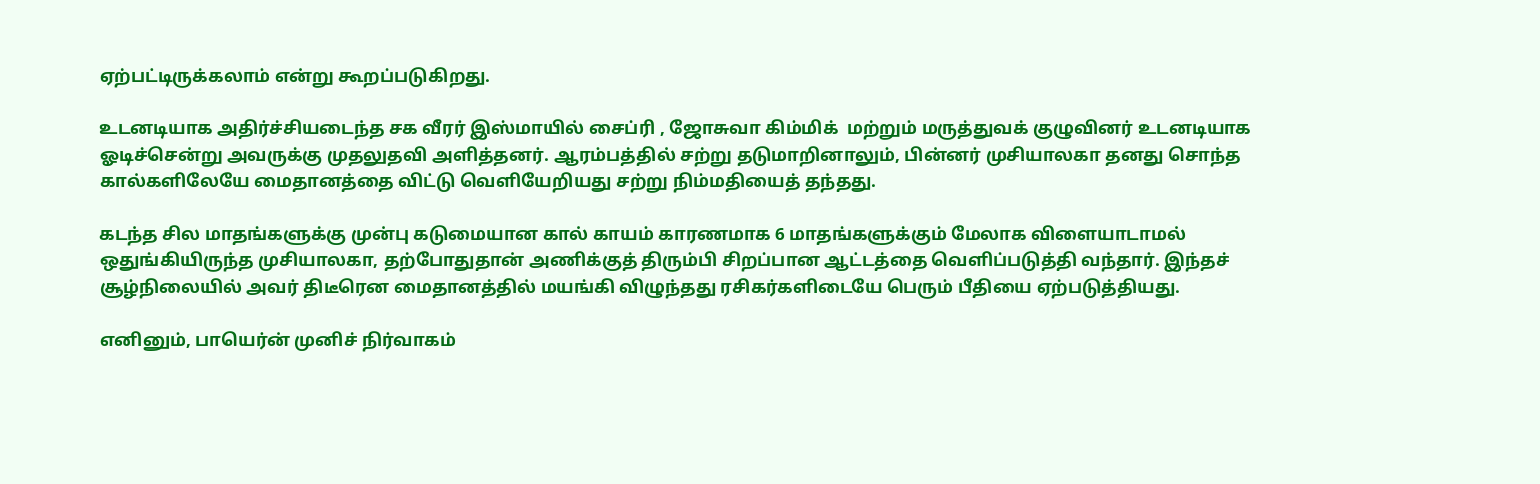ஏற்பட்டிருக்கலாம் என்று கூறப்படுகிறது.

உடனடியாக அதிர்ச்சியடைந்த சக வீரர் இஸ்மாயில் சைப்ரி , ஜோசுவா கிம்மிக்  மற்றும் மருத்துவக் குழுவினர் உடனடியாக ஓடிச்சென்று அவருக்கு முதலுதவி அளித்தனர். ஆரம்பத்தில் சற்று தடுமாறினாலும், பின்னர் முசியாலகா தனது சொந்த கால்களிலேயே மைதானத்தை விட்டு வெளியேறியது சற்று நிம்மதியைத் தந்தது.

கடந்த சில மாதங்களுக்கு முன்பு கடுமையான கால் காயம் காரணமாக 6 மாதங்களுக்கும் மேலாக விளையாடாமல் ஒதுங்கியிருந்த முசியாலகா, தற்போதுதான் அணிக்குத் திரும்பி சிறப்பான ஆட்டத்தை வெளிப்படுத்தி வந்தார். இந்தச் சூழ்நிலையில் அவர் திடீரென மைதானத்தில் மயங்கி விழுந்தது ரசிகர்களிடையே பெரும் பீதியை ஏற்படுத்தியது.

எனினும், பாயெர்ன் முனிச் நிர்வாகம்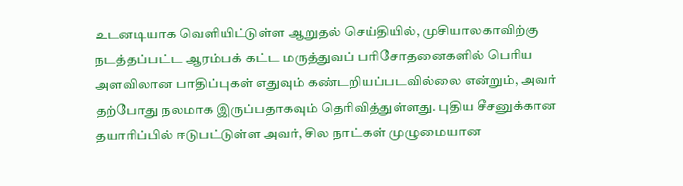உடனடியாக வெளியிட்டுள்ள ஆறுதல் செய்தியில், முசியாலகாவிற்கு நடத்தப்பட்ட ஆரம்பக் கட்ட மருத்துவப் பரிசோதனைகளில் பெரிய அளவிலான பாதிப்புகள் எதுவும் கண்டறியப்படவில்லை என்றும், அவர் தற்போது நலமாக இருப்பதாகவும் தெரிவித்துள்ளது. புதிய சீசனுக்கான தயாரிப்பில் ஈடுபட்டுள்ள அவர், சில நாட்கள் முழுமையான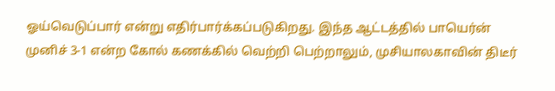ஓய்வெடுப்பார் என்று எதிர்பார்க்கப்படுகிறது. இந்த ஆட்டத்தில் பாயெர்ன் முனிச் 3-1 என்ற கோல் கணக்கில் வெற்றி பெற்றாலும், முசியாலகாவின் திடீர்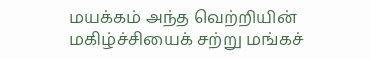மயக்கம் அந்த வெற்றியின் மகிழ்ச்சியைக் சற்று மங்கச்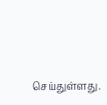செய்துள்ளது.